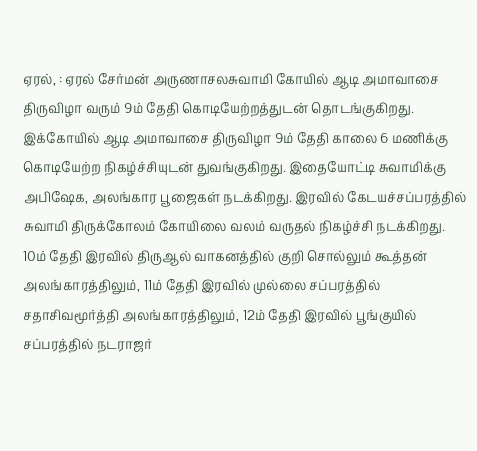ஏரல், : ஏரல் சேர்மன் அருணாசலசுவாமி கோயில் ஆடி அமாவாசை திருவிழா வரும் 9ம் தேதி கொடியேற்றத்துடன் தொடங்குகிறது.
இக்கோயில் ஆடி அமாவாசை திருவிழா 9ம் தேதி காலை 6 மணிக்கு கொடியேற்ற நிகழ்ச்சியுடன் துவங்குகிறது. இதையோட்டி சுவாமிக்கு அபிஷேக, அலங்கார பூஜைகள் நடக்கிறது. இரவில் கேடயச்சப்பரத்தில் சுவாமி திருக்கோலம் கோயிலை வலம் வருதல் நிகழ்ச்சி நடக்கிறது. 10ம் தேதி இரவில் திருஆல் வாகனத்தில் குறி சொல்லும் கூத்தன் அலங்காரத்திலும், 11ம் தேதி இரவில் முல்லை சப்பரத்தில் சதாசிவமூர்த்தி அலங்காரத்திலும், 12ம் தேதி இரவில் பூங்குயில் சப்பரத்தில் நடராஜர்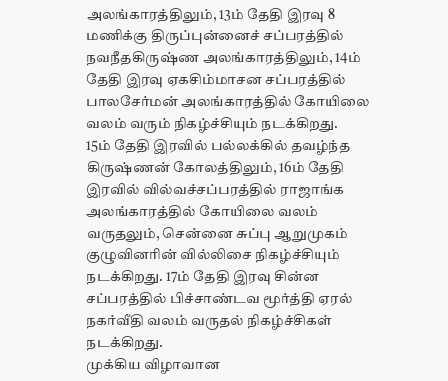அலங்காரத்திலும், 13ம் தேதி இரவு 8 மணிக்கு திருப்புன்னைச் சப்பரத்தில் நவநீதகிருஷ்ண அலங்காரத்திலும், 14ம் தேதி இரவு ஏகசிம்மாசன சப்பரத்தில் பாலசேர்மன் அலங்காரத்தில் கோயிலை வலம் வரும் நிகழ்ச்சியும் நடக்கிறது.
15ம் தேதி இரவில் பல்லக்கில் தவழ்ந்த கிருஷ்ணன் கோலத்திலும், 16ம் தேதி இரவில் வில்வச்சப்பரத்தில் ராஜாங்க அலங்காரத்தில் கோயிலை வலம் வருதலும், சென்னை சுப்பு ஆறுமுகம் குழுவினரின் வில்லிசை நிகழ்ச்சியும் நடக்கிறது. 17ம் தேதி இரவு சின்ன சப்பரத்தில் பிச்சாண்டவ மூர்த்தி ஏரல் நகர்வீதி வலம் வருதல் நிகழ்ச்சிகள் நடக்கிறது.
முக்கிய விழாவான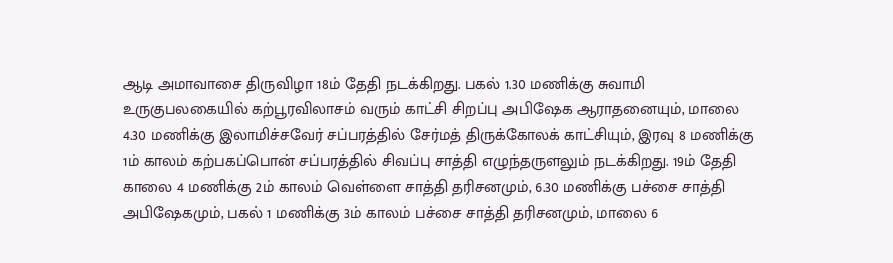ஆடி அமாவாசை திருவிழா 18ம் தேதி நடக்கிறது. பகல் 1.30 மணிக்கு சுவாமி உருகுபலகையில் கற்பூரவிலாசம் வரும் காட்சி சிறப்பு அபிஷேக ஆராதனையும், மாலை 4.30 மணிக்கு இலாமிச்சவேர் சப்பரத்தில் சேர்மத் திருக்கோலக் காட்சியும், இரவு 8 மணிக்கு 1ம் காலம் கற்பகப்பொன் சப்பரத்தில் சிவப்பு சாத்தி எழுந்தருளலும் நடக்கிறது. 19ம் தேதி காலை 4 மணிக்கு 2ம் காலம் வெள்ளை சாத்தி தரிசனமும், 6.30 மணிக்கு பச்சை சாத்தி அபிஷேகமும், பகல் 1 மணிக்கு 3ம் காலம் பச்சை சாத்தி தரிசனமும், மாலை 6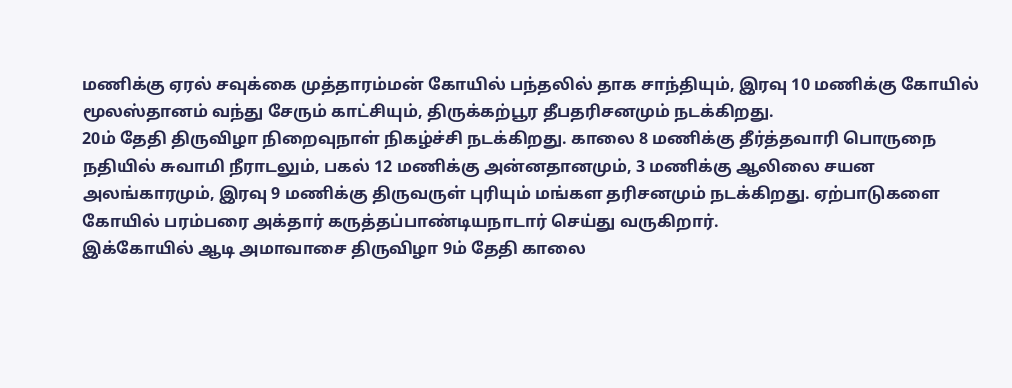மணிக்கு ஏரல் சவுக்கை முத்தாரம்மன் கோயில் பந்தலில் தாக சாந்தியும், இரவு 10 மணிக்கு கோயில் மூலஸ்தானம் வந்து சேரும் காட்சியும், திருக்கற்பூர தீபதரிசனமும் நடக்கிறது.
20ம் தேதி திருவிழா நிறைவுநாள் நிகழ்ச்சி நடக்கிறது. காலை 8 மணிக்கு தீர்த்தவாரி பொருநை நதியில் சுவாமி நீராடலும், பகல் 12 மணிக்கு அன்னதானமும், 3 மணிக்கு ஆலிலை சயன அலங்காரமும், இரவு 9 மணிக்கு திருவருள் புரியும் மங்கள தரிசனமும் நடக்கிறது. ஏற்பாடுகளை கோயில் பரம்பரை அக்தார் கருத்தப்பாண்டியநாடார் செய்து வருகிறார்.
இக்கோயில் ஆடி அமாவாசை திருவிழா 9ம் தேதி காலை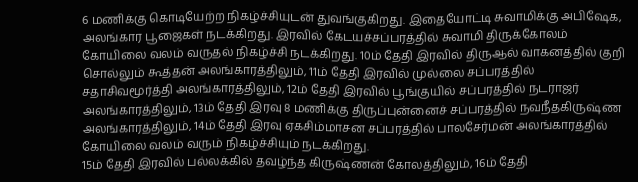6 மணிக்கு கொடியேற்ற நிகழ்ச்சியுடன் துவங்குகிறது. இதையோட்டி சுவாமிக்கு அபிஷேக, அலங்கார பூஜைகள் நடக்கிறது. இரவில் கேடயச்சப்பரத்தில் சுவாமி திருக்கோலம் கோயிலை வலம் வருதல் நிகழ்ச்சி நடக்கிறது. 10ம் தேதி இரவில் திருஆல் வாகனத்தில் குறி சொல்லும் கூத்தன் அலங்காரத்திலும், 11ம் தேதி இரவில் முல்லை சப்பரத்தில் சதாசிவமூர்த்தி அலங்காரத்திலும், 12ம் தேதி இரவில் பூங்குயில் சப்பரத்தில் நடராஜர் அலங்காரத்திலும், 13ம் தேதி இரவு 8 மணிக்கு திருப்புன்னைச் சப்பரத்தில் நவநீதகிருஷ்ண அலங்காரத்திலும், 14ம் தேதி இரவு ஏகசிம்மாசன சப்பரத்தில் பாலசேர்மன் அலங்காரத்தில் கோயிலை வலம் வரும் நிகழ்ச்சியும் நடக்கிறது.
15ம் தேதி இரவில் பல்லக்கில் தவழ்ந்த கிருஷ்ணன் கோலத்திலும், 16ம் தேதி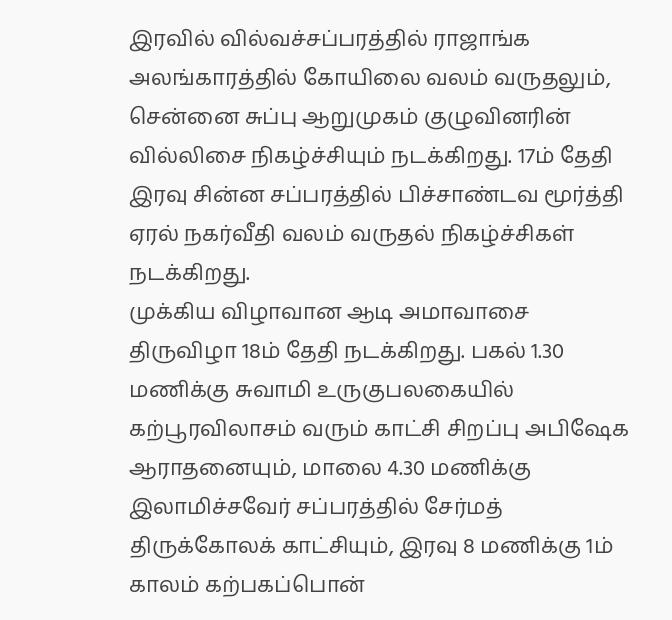இரவில் வில்வச்சப்பரத்தில் ராஜாங்க அலங்காரத்தில் கோயிலை வலம் வருதலும், சென்னை சுப்பு ஆறுமுகம் குழுவினரின் வில்லிசை நிகழ்ச்சியும் நடக்கிறது. 17ம் தேதி இரவு சின்ன சப்பரத்தில் பிச்சாண்டவ மூர்த்தி ஏரல் நகர்வீதி வலம் வருதல் நிகழ்ச்சிகள் நடக்கிறது.
முக்கிய விழாவான ஆடி அமாவாசை திருவிழா 18ம் தேதி நடக்கிறது. பகல் 1.30 மணிக்கு சுவாமி உருகுபலகையில் கற்பூரவிலாசம் வரும் காட்சி சிறப்பு அபிஷேக ஆராதனையும், மாலை 4.30 மணிக்கு இலாமிச்சவேர் சப்பரத்தில் சேர்மத் திருக்கோலக் காட்சியும், இரவு 8 மணிக்கு 1ம் காலம் கற்பகப்பொன்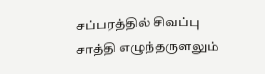சப்பரத்தில் சிவப்பு சாத்தி எழுந்தருளலும்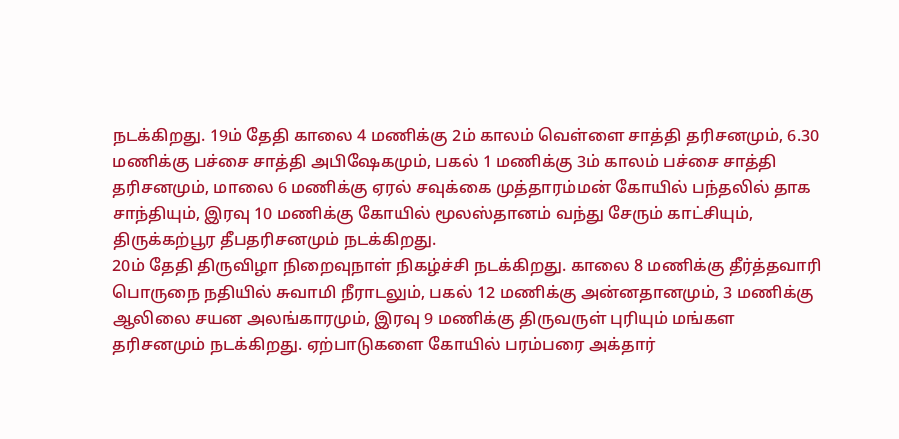நடக்கிறது. 19ம் தேதி காலை 4 மணிக்கு 2ம் காலம் வெள்ளை சாத்தி தரிசனமும், 6.30 மணிக்கு பச்சை சாத்தி அபிஷேகமும், பகல் 1 மணிக்கு 3ம் காலம் பச்சை சாத்தி தரிசனமும், மாலை 6 மணிக்கு ஏரல் சவுக்கை முத்தாரம்மன் கோயில் பந்தலில் தாக சாந்தியும், இரவு 10 மணிக்கு கோயில் மூலஸ்தானம் வந்து சேரும் காட்சியும், திருக்கற்பூர தீபதரிசனமும் நடக்கிறது.
20ம் தேதி திருவிழா நிறைவுநாள் நிகழ்ச்சி நடக்கிறது. காலை 8 மணிக்கு தீர்த்தவாரி பொருநை நதியில் சுவாமி நீராடலும், பகல் 12 மணிக்கு அன்னதானமும், 3 மணிக்கு ஆலிலை சயன அலங்காரமும், இரவு 9 மணிக்கு திருவருள் புரியும் மங்கள தரிசனமும் நடக்கிறது. ஏற்பாடுகளை கோயில் பரம்பரை அக்தார்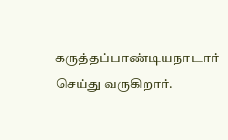கருத்தப்பாண்டியநாடார் செய்து வருகிறார்.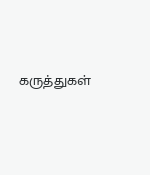கருத்துகள்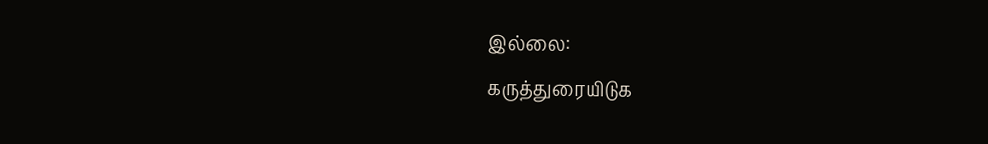இல்லை:
கருத்துரையிடுக